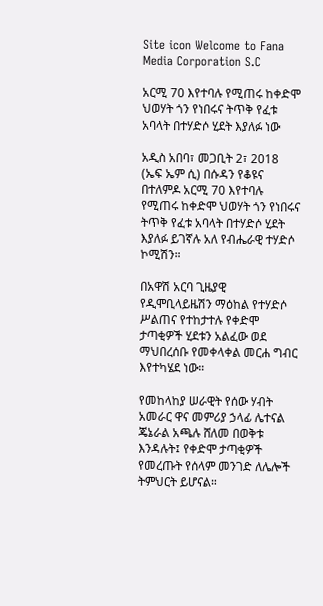Site icon Welcome to Fana Media Corporation S.C

አርሚ 70 እየተባሉ የሚጠሩ ከቀድሞ ህወሃት ጎን የነበሩና ትጥቅ የፈቱ አባላት በተሃድሶ ሂደት እያለፉ ነው

አዲስ አበባ፣ መጋቢት 2፣ 2018 (ኤፍ ኤም ሲ) በሱዳን የቆዩና በተለምዶ አርሚ 70 እየተባሉ የሚጠሩ ከቀድሞ ህወሃት ጎን የነበሩና ትጥቅ የፈቱ አባላት በተሃድሶ ሂደት እያለፉ ይገኛሉ አለ የብሔራዊ ተሃድሶ ኮሚሽን።

በአዋሽ አርባ ጊዜያዊ የዲሞቢላይዜሽን ማዕከል የተሃድሶ ሥልጠና የተከታተሉ የቀድሞ ታጣቂዎች ሂደቱን አልፈው ወደ ማህበረሰቡ የመቀላቀል መርሐ ግብር እየተካሄደ ነው።

የመከላከያ ሠራዊት የሰው ሃብት አመራር ዋና መምሪያ ኃላፊ ሌተናል ጄኔራል አጫሉ ሸለመ በወቅቱ እንዳሉት፤ የቀድሞ ታጣቂዎች የመረጡት የሰላም መንገድ ለሌሎች ትምህርት ይሆናል።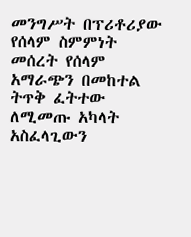መንግሥት በፕሪቶሪያው የሰላም ስምምነት መሰረት የሰላም አማራጭን በመከተል ትጥቅ ፈትተው ለሚመጡ አካላት አስፈላጊውን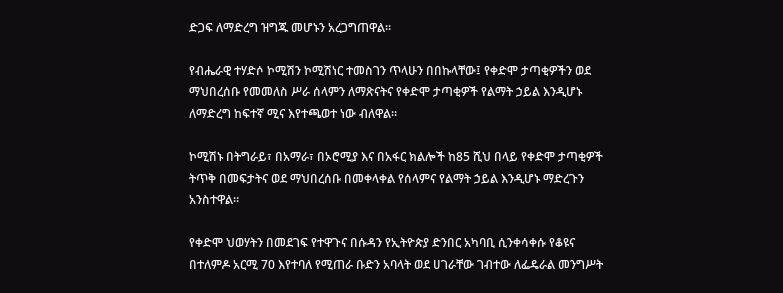ድጋፍ ለማድረግ ዝግጁ መሆኑን አረጋግጠዋል።

የብሔራዊ ተሃድሶ ኮሚሽን ኮሚሽነር ተመስገን ጥላሁን በበኩላቸው፤ የቀድሞ ታጣቂዎችን ወደ ማህበረሰቡ የመመለስ ሥራ ሰላምን ለማጽናትና የቀድሞ ታጣቂዎች የልማት ኃይል እንዲሆኑ ለማድረግ ከፍተኛ ሚና እየተጫወተ ነው ብለዋል።

ኮሚሽኑ በትግራይ፣ በአማራ፣ በኦሮሚያ እና በአፋር ክልሎች ከ85 ሺህ በላይ የቀድሞ ታጣቂዎች ትጥቅ በመፍታትና ወደ ማህበረሰቡ በመቀላቀል የሰላምና የልማት ኃይል እንዲሆኑ ማድረጉን አንስተዋል።

የቀድሞ ህወሃትን በመደገፍ የተዋጉና በሱዳን የኢትዮጵያ ድንበር አካባቢ ሲንቀሳቀሱ የቆዩና በተለምዶ አርሚ 70 እየተባለ የሚጠራ ቡድን አባላት ወደ ሀገራቸው ገብተው ለፌዴራል መንግሥት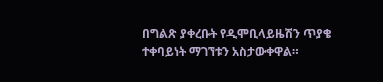በግልጽ ያቀረቡት የዲሞቢላይዜሽን ጥያቄ ተቀባይነት ማገኘቱን አስታውቀዋል።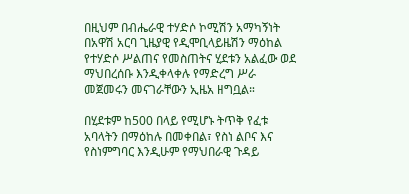በዚህም በብሔራዊ ተሃድሶ ኮሚሽን አማካኝነት በአዋሽ አርባ ጊዜያዊ የዲሞቢላይዜሽን ማዕከል የተሃድሶ ሥልጠና የመስጠትና ሂደቱን አልፈው ወደ ማህበረሰቡ እንዲቀላቀሉ የማድረግ ሥራ መጀመሩን መናገራቸውን ኢዜአ ዘግቧል።

በሂደቱም ከ500 በላይ የሚሆኑ ትጥቅ የፈቱ አባላትን በማዕከሉ በመቀበል፣ የስነ ልቦና እና የስነምግባር እንዲሁም የማህበራዊ ጉዳይ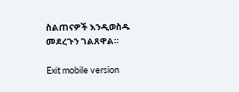ስልጠናዎች እንዲወስዱ መደረጉን ገልጸዋል።

Exit mobile version